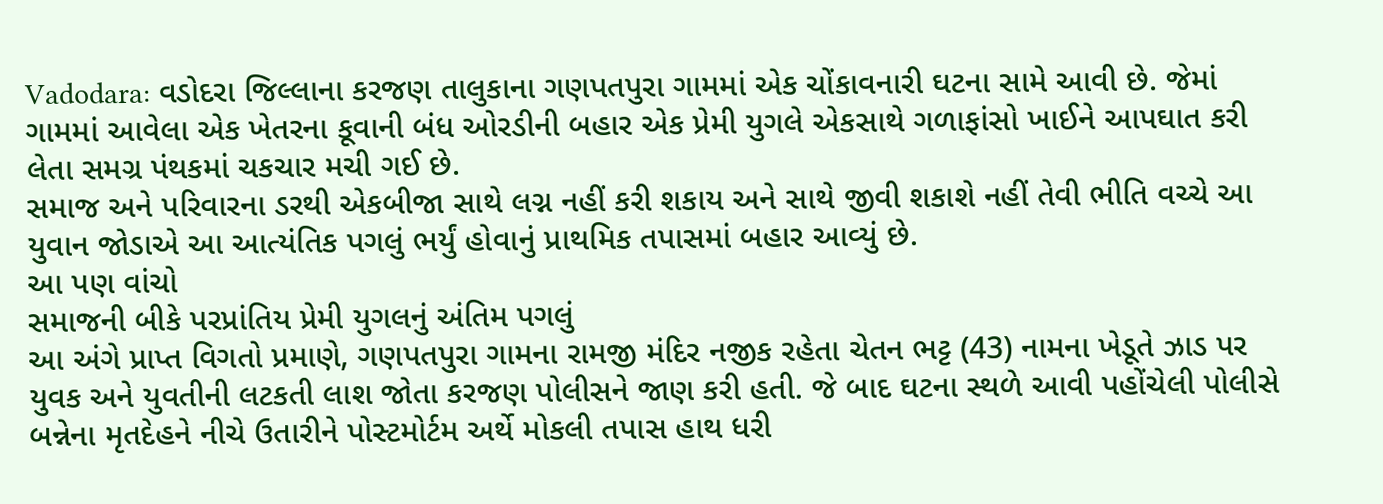Vadodara: વડોદરા જિલ્લાના કરજણ તાલુકાના ગણપતપુરા ગામમાં એક ચોંકાવનારી ઘટના સામે આવી છે. જેમાં ગામમાં આવેલા એક ખેતરના કૂવાની બંધ ઓરડીની બહાર એક પ્રેમી યુગલે એકસાથે ગળાફાંસો ખાઈને આપઘાત કરી લેતા સમગ્ર પંથકમાં ચકચાર મચી ગઈ છે.
સમાજ અને પરિવારના ડરથી એકબીજા સાથે લગ્ન નહીં કરી શકાય અને સાથે જીવી શકાશે નહીં તેવી ભીતિ વચ્ચે આ યુવાન જોડાએ આ આત્યંતિક પગલું ભર્યું હોવાનું પ્રાથમિક તપાસમાં બહાર આવ્યું છે.
આ પણ વાંચો
સમાજની બીકે પરપ્રાંતિય પ્રેમી યુગલનું અંતિમ પગલું
આ અંગે પ્રાપ્ત વિગતો પ્રમાણે, ગણપતપુરા ગામના રામજી મંદિર નજીક રહેતા ચેતન ભટ્ટ (43) નામના ખેડૂતે ઝાડ પર યુવક અને યુવતીની લટકતી લાશ જોતા કરજણ પોલીસને જાણ કરી હતી. જે બાદ ઘટના સ્થળે આવી પહોંચેલી પોલીસે બન્નેના મૃતદેહને નીચે ઉતારીને પોસ્ટમોર્ટમ અર્થે મોકલી તપાસ હાથ ધરી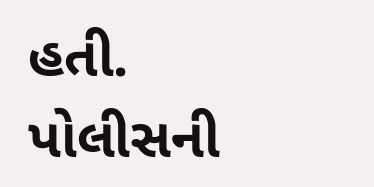હતી.
પોલીસની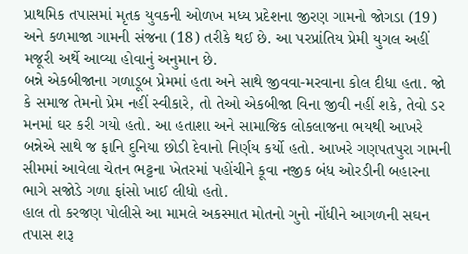પ્રાથમિક તપાસમાં મૃતક યુવકની ઓળખ મધ્ય પ્રદેશના જીરણ ગામનો જોગડા (19) અને કળમાજા ગામની સંજના (18) તરીકે થઈ છે. આ પરપ્રાંતિય પ્રેમી યુગલ અહીં મજૂરી અર્થે આવ્યા હોવાનું અનુમાન છે.
બન્ને એકબીજાના ગળાડૂબ પ્રેમમાં હતા અને સાથે જીવવા-મરવાના કોલ દીધા હતા. જો કે સમાજ તેમનો પ્રેમ નહીં સ્વીકારે, તો તેઓ એકબીજા વિના જીવી નહીં શકે, તેવો ડર મનમાં ઘર કરી ગયો હતો. આ હતાશા અને સામાજિક લોકલાજના ભયથી આખરે બન્નેએ સાથે જ ફાનિ દુનિયા છોડી દેવાનો નિર્ણય કર્યો હતો. આખરે ગણપતપુરા ગામની સીમમાં આવેલા ચેતન ભટ્ટના ખેતરમાં પહોંચીને કૂવા નજીક બંધ ઓરડીની બહારના ભાગે સજોડે ગળા ફાંસો ખાઈ લીધો હતો.
હાલ તો કરજણ પોલીસે આ મામલે અકસ્માત મોતનો ગુનો નોંધીને આગળની સઘન તપાસ શરૂ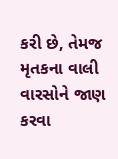કરી છે, તેમજ મૃતકના વાલી વારસોને જાણ કરવા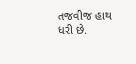તજવીજ હાથ ધરી છે.